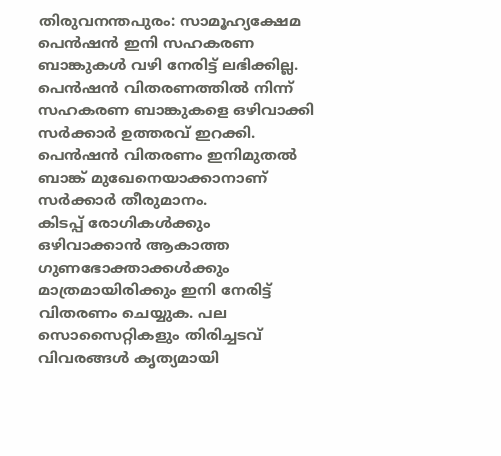തിരുവനന്തപുരം: സാമൂഹ്യക്ഷേമ പെൻഷൻ ഇനി സഹകരണ ബാങ്കുകൾ വഴി നേരിട്ട് ലഭിക്കില്ല. പെൻഷൻ വിതരണത്തിൽ നിന്ന് സഹകരണ ബാങ്കുകളെ ഒഴിവാക്കി സർക്കാർ ഉത്തരവ് ഇറക്കി. പെൻഷൻ വിതരണം ഇനിമുതൽ ബാങ്ക് മുഖേനെയാക്കാനാണ് സർക്കാർ തീരുമാനം.
കിടപ്പ് രോഗികൾക്കും ഒഴിവാക്കാൻ ആകാത്ത ഗുണഭോക്താക്കൾക്കും മാത്രമായിരിക്കും ഇനി നേരിട്ട് വിതരണം ചെയ്യുക. പല സൊസൈറ്റികളും തിരിച്ചടവ് വിവരങ്ങൾ കൃത്യമായി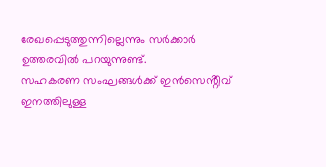രേഖപ്പെടുത്തുന്നില്ലെന്നും സർക്കാർ ഉത്തരവിൽ പറയുന്നുണ്ട്.
സഹകരണ സംഘങ്ങൾക്ക് ഇൻസെൻ്റീവ് ഇനത്തിലുള്ള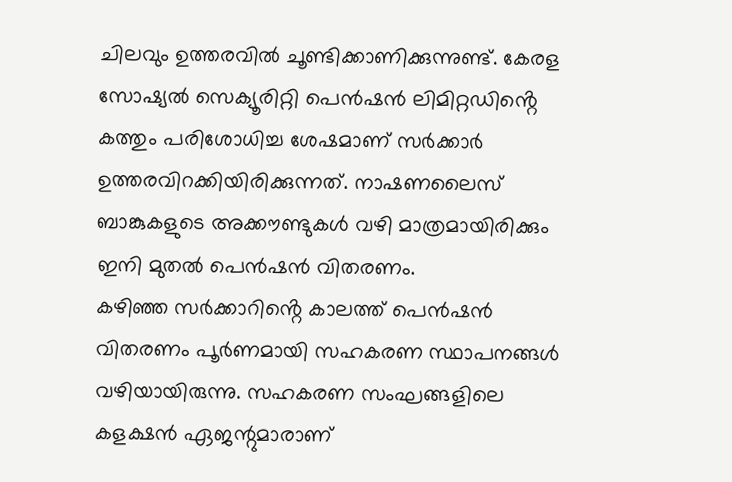ചിലവും ഉത്തരവിൽ ചൂണ്ടിക്കാണിക്കുന്നുണ്ട്. കേരള സോഷ്യൽ സെക്യൂരിറ്റി പെൻഷൻ ലിമിറ്റഡിൻ്റെ കത്തും പരിശോധിച്ച ശേഷമാണ് സർക്കാർ ഉത്തരവിറക്കിയിരിക്കുന്നത്. നാഷണലൈസ് ബാങ്കുകളുടെ അക്കൗണ്ടുകൾ വഴി മാത്രമായിരിക്കും ഇനി മുതൽ പെൻഷൻ വിതരണം.
കഴിഞ്ഞ സർക്കാറിൻ്റെ കാലത്ത് പെൻഷൻ വിതരണം പൂർണമായി സഹകരണ സ്ഥാപനങ്ങൾ വഴിയായിരുന്നു. സഹകരണ സംഘങ്ങളിലെ കളക്ഷൻ ഏജന്റുമാരാണ്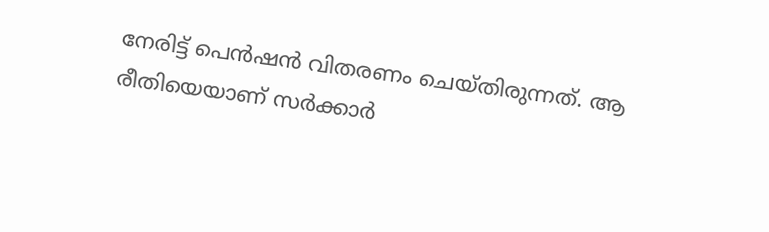നേരിട്ട് പെൻഷൻ വിതരണം ചെയ്തിരുന്നത്. ആ രീതിയെയാണ് സർക്കാർ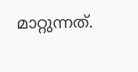മാറ്റുന്നത്.